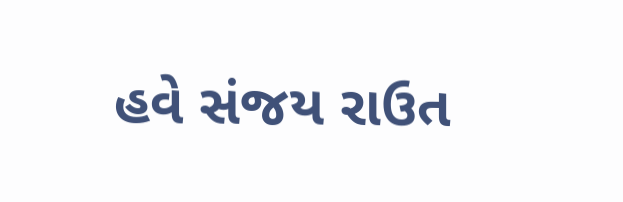હવે સંજય રાઉત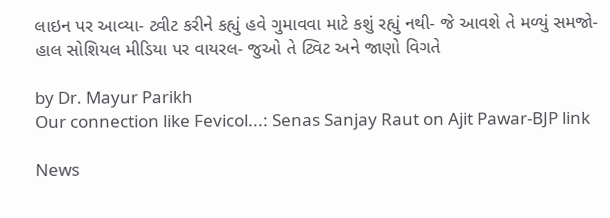લાઇન પર આવ્યા- ટ્વીટ કરીને કહ્યું હવે ગુમાવવા માટે કશું રહ્યું નથી- જે આવશે તે મળ્યું સમજો- હાલ સોશિયલ મીડિયા પર વાયરલ- જુઓ તે ટ્વિટ અને જાણો વિગતે

by Dr. Mayur Parikh
Our connection like Fevicol...: Senas Sanjay Raut on Ajit Pawar-BJP link

News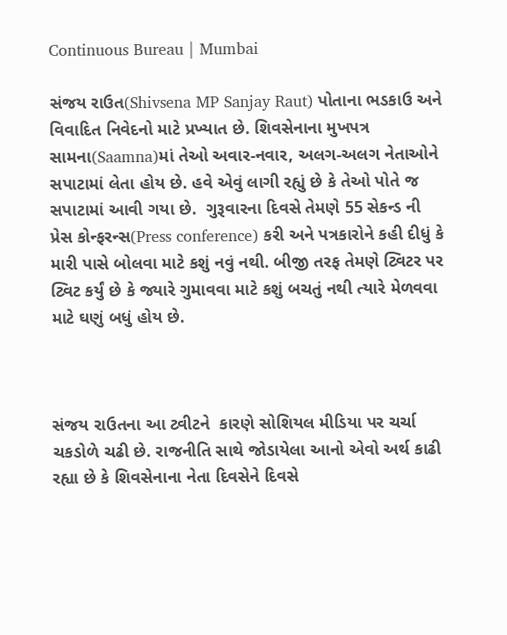Continuous Bureau | Mumbai

સંજય રાઉત(Shivsena MP Sanjay Raut) પોતાના ભડકાઉ અને વિવાદિત નિવેદનો માટે પ્રખ્યાત છે. શિવસેનાના મુખપત્ર સામના(Saamna)માં તેઓ અવાર-નવાર, અલગ-અલગ નેતાઓને સપાટામાં લેતા હોય છે. હવે એવું લાગી રહ્યું છે કે તેઓ પોતે જ સપાટામાં આવી ગયા છે.  ગુરૂવારના દિવસે તેમણે 55 સેકન્ડ ની પ્રેસ કોન્ફરન્સ(Press conference) કરી અને પત્રકારોને કહી દીધું કે મારી પાસે બોલવા માટે કશું નવું નથી. બીજી તરફ તેમણે ટ્વિટર પર ટ્વિટ કર્યું છે કે જ્યારે ગુમાવવા માટે કશું બચતું નથી ત્યારે મેળવવા માટે ઘણું બધું હોય છે.



સંજય રાઉતના આ ટ્વીટને  કારણે સોશિયલ મીડિયા પર ચર્ચા ચકડોળે ચઢી છે. રાજનીતિ સાથે જોડાયેલા આનો એવો અર્થ કાઢી રહ્યા છે કે શિવસેનાના નેતા દિવસેને દિવસે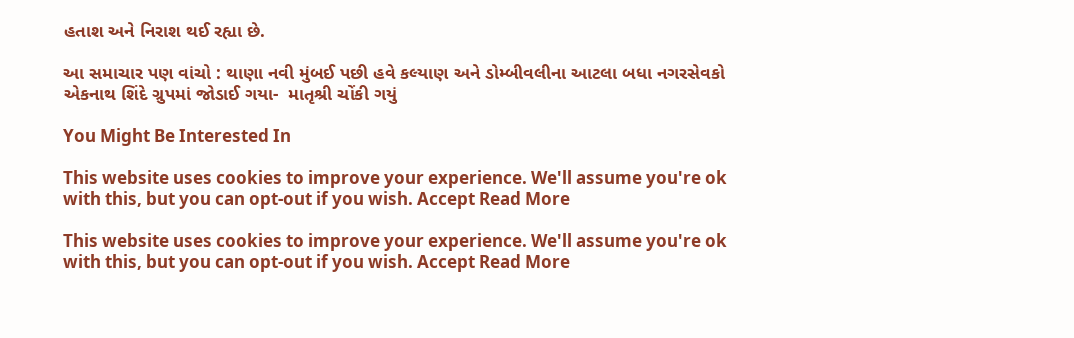હતાશ અને નિરાશ થઈ રહ્યા છે.

આ સમાચાર પણ વાંચો : થાણા નવી મુંબઈ પછી હવે કલ્યાણ અને ડોમ્બીવલીના આટલા બધા નગરસેવકો એકનાથ શિંદે ગ્રુપમાં જોડાઈ ગયા-  માતૃશ્રી ચોંકી ગયું

You Might Be Interested In

This website uses cookies to improve your experience. We'll assume you're ok with this, but you can opt-out if you wish. Accept Read More

This website uses cookies to improve your experience. We'll assume you're ok with this, but you can opt-out if you wish. Accept Read More